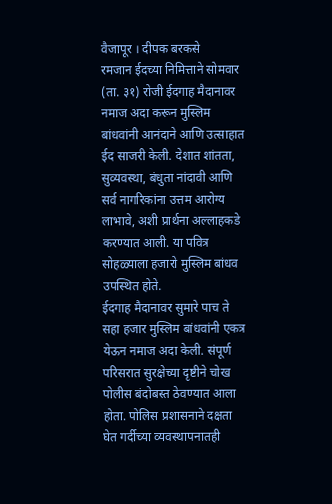वैजापूर । दीपक बरकसे
रमजान ईदच्या निमित्ताने सोमवार (ता. ३१) रोजी ईदगाह मैदानावर नमाज अदा करून मुस्लिम बांधवांनी आनंदाने आणि उत्साहात ईद साजरी केली. देशात शांतता, सुव्यवस्था, बंधुता नांदावी आणि सर्व नागरिकांना उत्तम आरोग्य लाभावे, अशी प्रार्थना अल्लाहकडे करण्यात आली. या पवित्र सोहळ्याला हजारो मुस्लिम बांधव उपस्थित होते.
ईदगाह मैदानावर सुमारे पाच ते सहा हजार मुस्लिम बांधवांनी एकत्र येऊन नमाज अदा केली. संपूर्ण परिसरात सुरक्षेच्या दृष्टीने चोख पोलीस बंदोबस्त ठेवण्यात आला होता. पोलिस प्रशासनाने दक्षता घेत गर्दीच्या व्यवस्थापनातही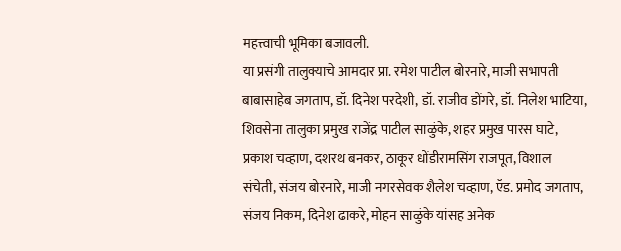महत्त्वाची भूमिका बजावली.
या प्रसंगी तालुक्याचे आमदार प्रा. रमेश पाटील बोरनारे, माजी सभापती बाबासाहेब जगताप, डॉ. दिनेश परदेशी, डॉ. राजीव डोंगरे, डॉ. निलेश भाटिया, शिवसेना तालुका प्रमुख राजेंद्र पाटील साळुंके, शहर प्रमुख पारस घाटे, प्रकाश चव्हाण, दशरथ बनकर, ठाकूर धोंडीरामसिंग राजपूत, विशाल संचेती, संजय बोरनारे, माजी नगरसेवक शैलेश चव्हाण, ऍड. प्रमोद जगताप, संजय निकम, दिनेश ढाकरे, मोहन साळुंके यांसह अनेक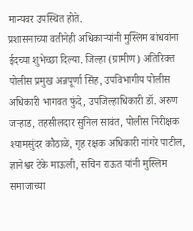मान्यवर उपस्थित होते.
प्रशासनाच्या वतीनेही अधिकाऱ्यांनी मुस्लिम बांधवांना ईदच्या शुभेच्छा दिल्या. जिल्हा (ग्रामीण) अतिरिक्त पोलीस प्रमुख अन्नपूर्णा सिंह, उपविभागीय पोलीस अधिकारी भागवत फुंदे, उपजिल्हाधिकारी डॉ. अरुण जऱ्हाड, तहसीलदार सुनिल सावंत, पोलीस निरीक्षक श्यामसुंदर कौठाळे, गृह रक्षक अधिकारी नांगरे पाटील, ज्ञानेश्वर टेके माऊली, सचिन राऊत यांनी मुस्लिम समाजाच्या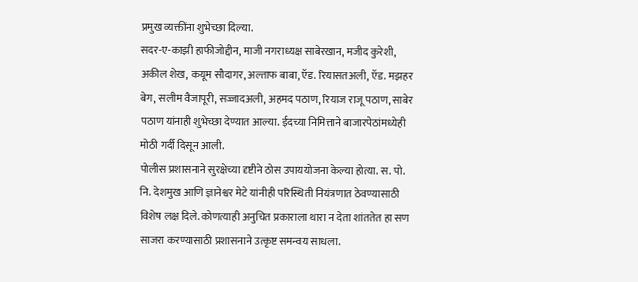प्रमुख व्यक्तींना शुभेच्छा दिल्या.
सदर-ए-काझी हाफीजोद्दीन, माजी नगराध्यक्ष साबेरखान, मजीद कुरेशी, अकील शेख, कयूम सौदागर, अल्ताफ बाबा, ऍड. रियासतअली, ऍड. मझहर बेग, सलीम वैजापूरी, सज्जादअली, अहमद पठाण, रियाज राजू पठाण, साबेर पठाण यांनाही शुभेच्छा देण्यात आल्या. ईदच्या निमित्ताने बाजारपेठांमध्येही मोठी गर्दी दिसून आली.
पोलीस प्रशासनाने सुरक्षेच्या दृष्टीने ठोस उपाययोजना केल्या होत्या. स. पो. नि. देशमुख आणि ज्ञानेश्वर मेटे यांनीही परिस्थिती नियंत्रणात ठेवण्यासाठी विशेष लक्ष दिले. कोणत्याही अनुचित प्रकाराला थारा न देता शांततेत हा सण साजरा करण्यासाठी प्रशासनाने उत्कृष्ट समन्वय साधला.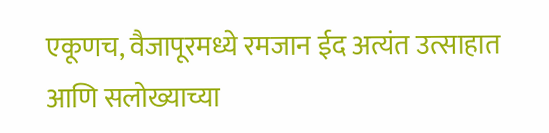एकूणच, वैजापूरमध्ये रमजान ईद अत्यंत उत्साहात आणि सलोख्याच्या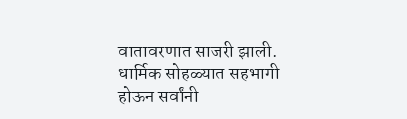वातावरणात साजरी झाली. धार्मिक सोहळ्यात सहभागी होऊन सर्वांनी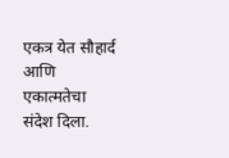एकत्र येत सौहार्द आणि एकात्मतेचा संदेश दिला.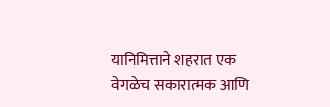यानिमित्ताने शहरात एक वेगळेच सकारात्मक आणि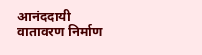आनंददायी वातावरण निर्माण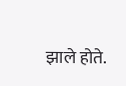झाले होते.